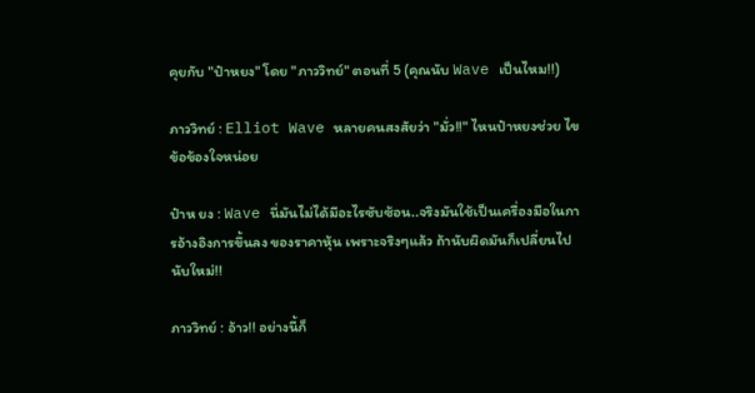คุยกับ "ป๋าหยง" โดย "ภาววิทย์" ตอนที่ 5 (คุณนับ Wave เป็นไหม!!)

ภาววิทย์ : Elliot Wave หลายคนสงสัยว่า "มั่ว!!" ไหนป๋าหยงช่วย ไขข้อข้องใจหน่อย

ป๋าห ยง : Wave นี่มันไม่ได้มีอะไรซับซ้อน..จริงมันใช้เป็นเครื่องมือในการอ้างอิงการขึ้นลง ของราคาหุ้น เพราะจริงๆแล้ว ถ้านับผิดมันก็เปลี่ยนไปนับใหม่!!

ภาววิทย์ : อ้าว!! อย่างนี้ก็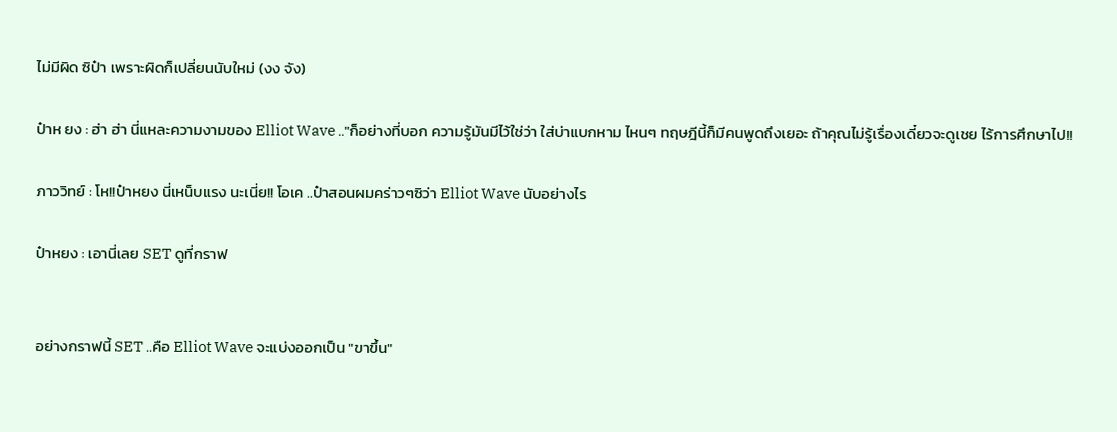ไม่มีผิด ซิป๋า เพราะผิดก็เปลี่ยนนับใหม่ (งง จัง)

ป๋าห ยง : ฮ่า ฮ่า นี่แหละความงามของ Elliot Wave .."ก็อย่างที่บอก ความรู้มันมีไว้ใช่ว่า ใส่บ่าแบกหาม ไหนๆ ทฤษฎีนี้ก็มีคนพูดถึงเยอะ ถ้าคุณไม่รู้เรื่องเดี๋ยวจะดูเชย ไร้การศึกษาไป!!

ภาววิทย์ : โห!!ป๋าหยง นี่เหน็บแรง นะเนี่ย!! โอเค ..ป๋าสอนผมคร่าวๆซิว่า Elliot Wave นับอย่างไร

ป๋าหยง : เอานี่เลย SET ดูที่กราฟ


อย่างกราฟนี้ SET ..คือ Elliot Wave จะแบ่งออกเป็น "ขาขึ้น"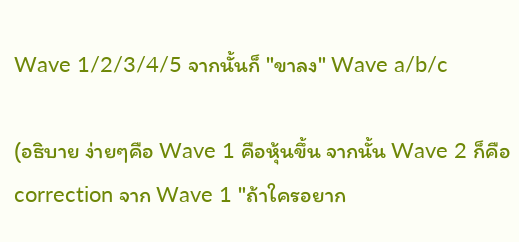Wave 1/2/3/4/5 จากนั้นก็ "ขาลง" Wave a/b/c

(อธิบาย ง่ายๆคือ Wave 1 คือหุ้นขึ้น จากนั้น Wave 2 ก็คือ correction จาก Wave 1 "ถ้าใครอยาก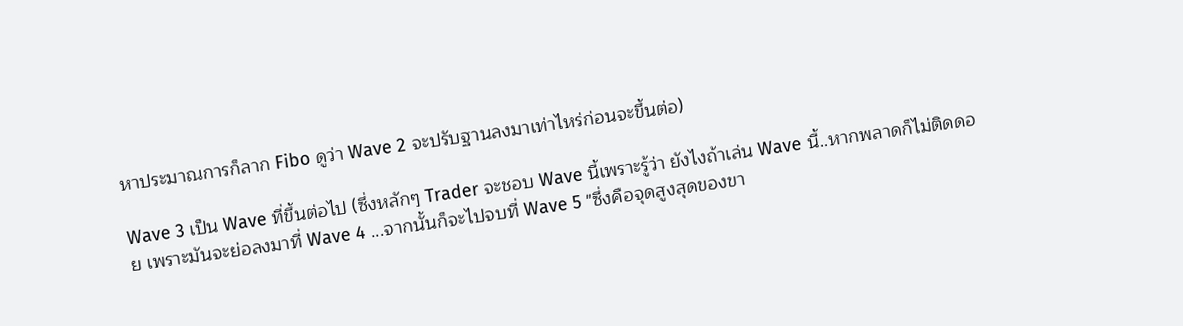หาประมาณการก็ลาก Fibo ดูว่า Wave 2 จะปรับฐานลงมาเท่าไหร่ก่อนจะขึ้นต่อ)

Wave 3 เป็น Wave ที่ขึ้นต่อไป (ซึ่งหลักๆ Trader จะชอบ Wave นี้เพราะรู้ว่า ยังไงถ้าเล่น Wave นี้..หากพลาดก็ไม่ติดดอย เพราะมันจะย่อลงมาที่ Wave 4 ...จากนั้นก็จะไปจบที่ Wave 5 "ซึ่งคือจุดสูงสุดของขา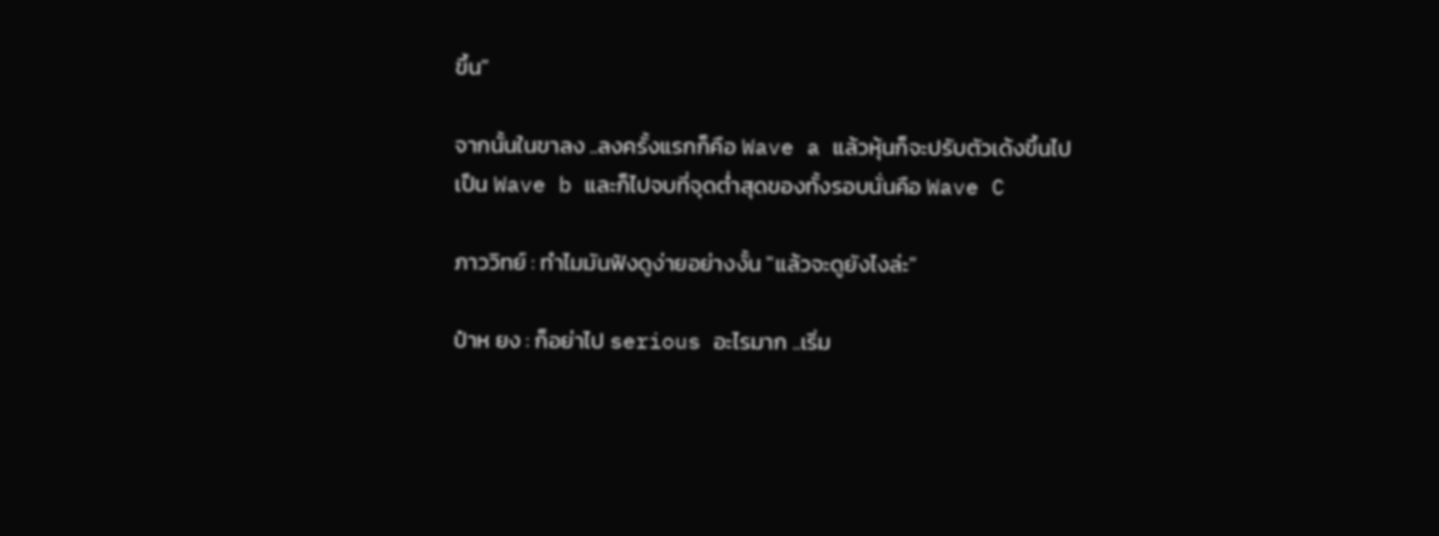ขึ้น"

จากนั้นในขาลง ..ลงครั้งแรกก็คือ Wave a แล้วหุ้นก็จะปรับตัวเด้งขึ้นไปเป็น Wave b และก็ไปจบที่จุดต่ำสุดของทั้งรอบนั่นคือ Wave C

ภาววิทย์ : ทำไมมันฟังดูง่ายอย่างงั้น "แล้วจะดูยังไงล่ะ"

ป๋าห ยง : ก็อย่าไป serious อะไรมาก ..เริ่ม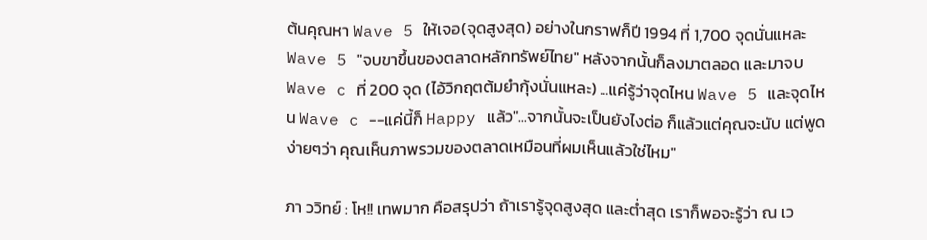ต้นคุณหา Wave 5 ให้เจอ(จุดสูงสุด) อย่างในกราฟก็ปี 1994 ที่ 1,700 จุดนั่นแหละ Wave 5 "จบขาขึ้นของตลาดหลักทรัพย์ไทย" หลังจากนั้นก็ลงมาตลอด และมาจบ Wave c ที่ 200 จุด (ไอ้วิกฤตต้มยำกุ้งนั่นแหละ) ...แค่รู้ว่าจุดไหน Wave 5 และจุดไหน Wave c --แค่นี้ก็ Happy แล้ว"...จากนั้นจะเป็นยังไงต่อ ก็แล้วแต่คุณจะนับ แต่พูดง่ายๆว่า คุณเห็นภาพรวมของตลาดเหมือนที่ผมเห็นแล้วใช่ไหม"

ภา ววิทย์ : โห!! เทพมาก คือสรุปว่า ถ้าเรารู้จุดสูงสุด และต่ำสุด เราก็พอจะรู้ว่า ณ เว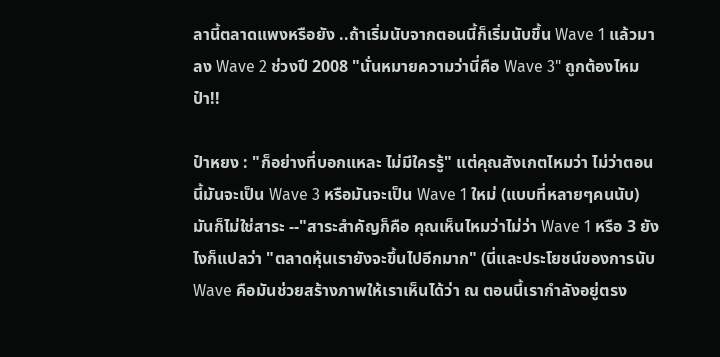ลานี้ตลาดแพงหรือยัง ..ถ้าเริ่มนับจากตอนนี้ก็เริ่มนับขึ้น Wave 1 แล้วมาลง Wave 2 ช่วงปี 2008 "นั่นหมายความว่านี่คือ Wave 3" ถูกต้องไหมป๋า!!

ป๋าหยง : "ก็อย่างที่บอกแหละ ไม่มีใครรู้" แต่คุณสังเกตไหมว่า ไม่ว่าตอนนี้มันจะเป็น Wave 3 หรือมันจะเป็น Wave 1 ใหม่ (แบบที่หลายๆคนนับ) มันก็ไม่ใช่สาระ --"สาระสำคัญก็คือ คุณเห็นไหมว่าไม่ว่า Wave 1 หรือ 3 ยังไงก็แปลว่า "ตลาดหุ้นเรายังจะขึ้นไปอีกมาก" (นี่และประโยชน์ของการนับ Wave คือมันช่วยสร้างภาพให้เราเห็นได้ว่า ณ ตอนนี้เรากำลังอยู่ตรง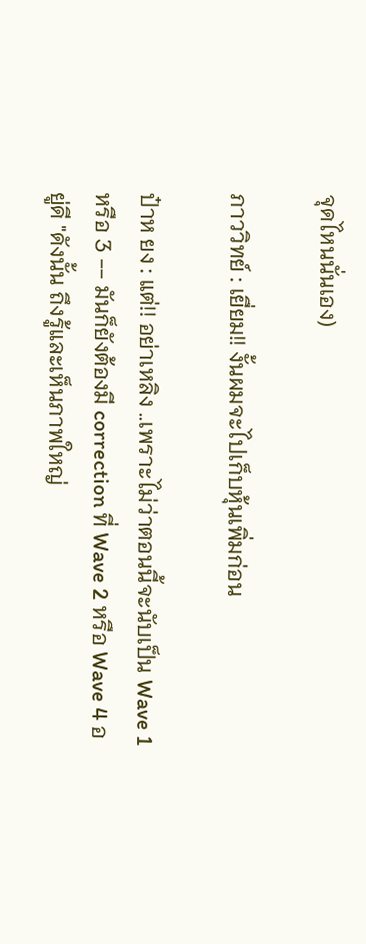จุดไหนนั่นเอง)

ภาววิทย์ : เยื่ยม!! งั้นผมจะไปเก็บหุ้นเพิ่มก่อน

ป๋าห ยง : แต่!! อย่าเหลิง ..เพราะไม่ว่าตอนนี้จะนับเป็น Wave 1 หรือ 3 -- มันก็ยังต้องมี correction ที่ Wave 2 หรือ Wave 4 อยู่ดี "ดังนั้น ถึงรู้และเห็นภาพใหญ่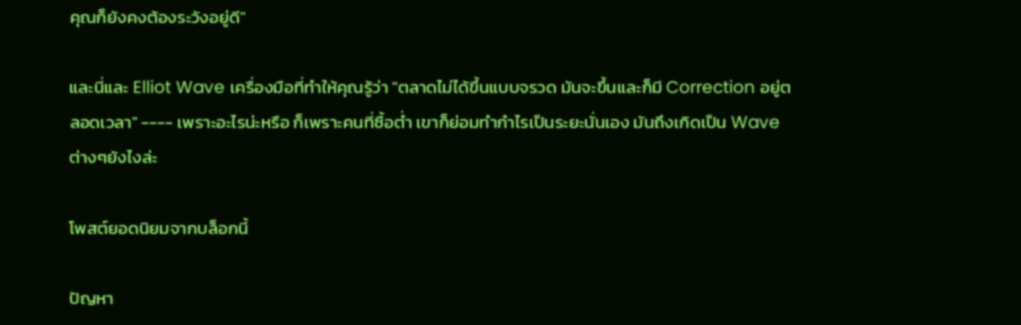คุณก็ยังคงต้องระวังอยู่ดี"

และนี่และ Elliot Wave เครื่องมือที่ทำให้คุณรู้ว่า "ตลาดไม่ได้ขึ้นแบบจรวด มันจะขึ้นและก็มี Correction อยู่ตลอดเวลา" ---- เพราะอะไรน่ะหรือ ก็เพราะคนที่ซื้อต่ำ เขาก็ย่อมทำกำไรเป็นระยะนั่นเอง มันถึงเกิดเป็น Wave ต่างๆยังไงล่ะ

โพสต์ยอดนิยมจากบล็อกนี้

ปัญหา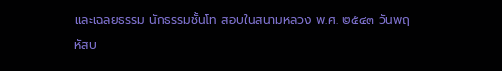และเฉลยธรรม นักธรรมชั้นโท สอบในสนามหลวง พ.ศ. ๒๕๔๓ วันพฤหัสบ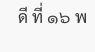ดี ที่ ๑๖ พ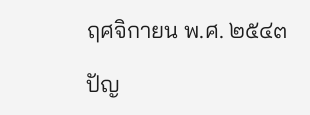ฤศจิกายน พ.ศ. ๒๕๔๓

ปัญ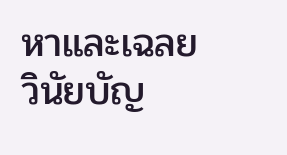หาและเฉลยวินัยบัญ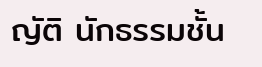ญัติ นักธรรมชั้น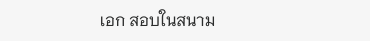เอก สอบในสนาม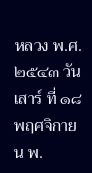หลวง พ.ศ. ๒๕๔๓ วันเสาร์ ที่ ๑๘ พฤศจิกายน พ.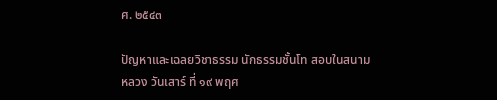ศ. ๒๕๔๓

ปัญหาและเฉลยวิชาธรรม นักธรรมชั้นโท สอบในสนามหลวง วันเสาร์ ที่ ๑๙ พฤศ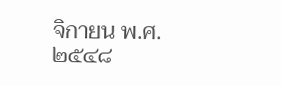จิกายน พ.ศ. ๒๕๔๘